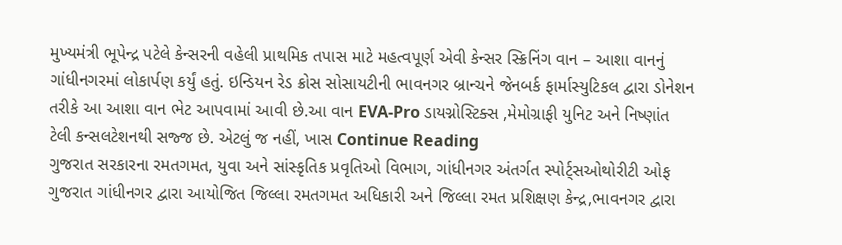મુખ્યમંત્રી ભૂપેન્દ્ર પટેલે કેન્સરની વહેલી પ્રાથમિક તપાસ માટે મહત્વપૂર્ણ એવી કેન્સર સ્ક્રિનિંગ વાન – આશા વાનનું ગાંધીનગરમાં લોકાર્પણ કર્યું હતું. ઇન્ડિયન રેડ ક્રોસ સોસાયટીની ભાવનગર બ્રાન્ચને જેનબર્ક ફાર્માસ્યુટિકલ દ્વારા ડોનેશન તરીકે આ આશા વાન ભેટ આપવામાં આવી છે.આ વાન EVA-Pro ડાયગ્નોસ્ટિક્સ ,મેમોગ્રાફી યુનિટ અને નિષ્ણાંત ટેલી કન્સલટેશનથી સજ્જ છે. એટલું જ નહીં, ખાસ Continue Reading
ગુજરાત સરકારના રમતગમત, યુવા અને સાંસ્કૃતિક પ્રવૃતિઓ વિભાગ, ગાંધીનગર અંતર્ગત સ્પોર્ટ્સઓથોરીટી ઓફ ગુજરાત ગાંધીનગર દ્વારા આયોજિત જિલ્લા રમતગમત અધિકારી અને જિલ્લા રમત પ્રશિક્ષણ કેન્દ્ર,ભાવનગર દ્વારા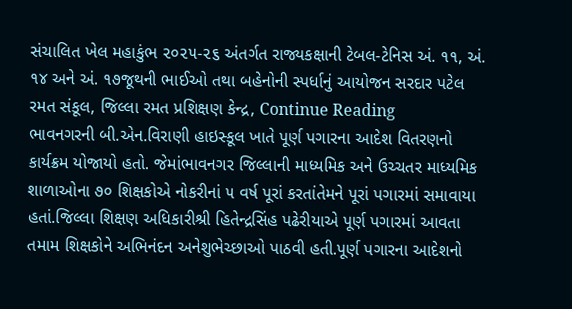સંચાલિત ખેલ મહાકુંભ ૨૦૨૫-૨૬ અંતર્ગત રાજ્યકક્ષાની ટેબલ-ટેનિસ અં. ૧૧, અં. ૧૪ અને અં. ૧૭જૂથની ભાઈઓ તથા બહેનોની સ્પર્ધાનું આયોજન સરદાર પટેલ રમત સંકૂલ, જિલ્લા રમત પ્રશિક્ષણ કેન્દ્ર, Continue Reading
ભાવનગરની બી.એન.વિરાણી હાઇસ્કૂલ ખાતે પૂર્ણ પગારના આદેશ વિતરણનો કાર્યક્રમ યોજાયો હતો. જેમાંભાવનગર જિલ્લાની માધ્યમિક અને ઉચ્ચતર માધ્યમિક શાળાઓના ૭૦ શિક્ષકોએ નોકરીનાં ૫ વર્ષ પૂરાં કરતાંતેમને પૂરાં પગારમાં સમાવાયા હતાં.જિલ્લા શિક્ષણ અધિકારીશ્રી હિતેન્દ્રસિંહ પઢેરીયાએ પૂર્ણ પગારમાં આવતા તમામ શિક્ષકોને અભિનંદન અનેશુભેચ્છાઓ પાઠવી હતી.પૂર્ણ પગારના આદેશનો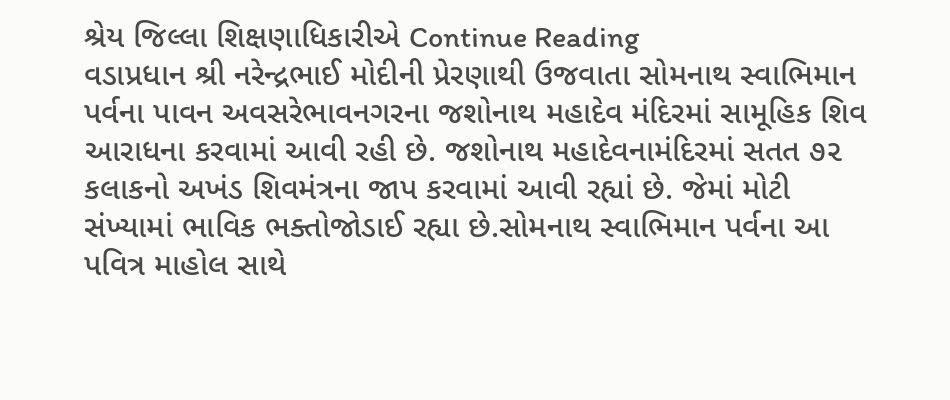શ્રેય જિલ્લા શિક્ષણાધિકારીએ Continue Reading
વડાપ્રધાન શ્રી નરેન્દ્રભાઈ મોદીની પ્રેરણાથી ઉજવાતા સોમનાથ સ્વાભિમાન પર્વના પાવન અવસરેભાવનગરના જશોનાથ મહાદેવ મંદિરમાં સામૂહિક શિવ આરાધના કરવામાં આવી રહી છે. જશોનાથ મહાદેવનામંદિરમાં સતત ૭૨ કલાકનો અખંડ શિવમંત્રના જાપ કરવામાં આવી રહ્યાં છે. જેમાં મોટી સંખ્યામાં ભાવિક ભક્તોજોડાઈ રહ્યા છે.સોમનાથ સ્વાભિમાન પર્વના આ પવિત્ર માહોલ સાથે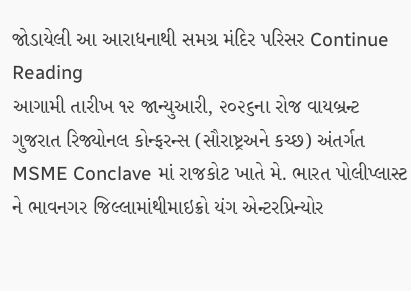જોડાયેલી આ આરાધનાથી સમગ્ર મંદિર પરિસર Continue Reading
આગામી તારીખ ૧૨ જાન્યુઆરી, ૨૦૨૬ના રોજ વાયબ્રન્ટ ગુજરાત રિજ્યોનલ કોન્ફરન્સ (સૌરાષ્ટ્રઅને કચ્છ) અંતર્ગત MSME Conclave માં રાજકોટ ખાતે મે. ભારત પોલીપ્લાસ્ટ ને ભાવનગર જિલ્લામાંથીમાઇક્રો યંગ એન્ટરપ્રિન્યોર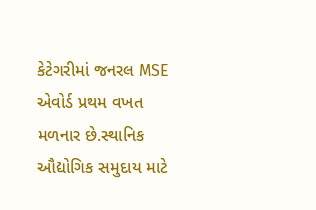કેટેગરીમાં જનરલ MSE એવોર્ડ પ્રથમ વખત મળનાર છે.સ્થાનિક ઔદ્યોગિક સમુદાય માટે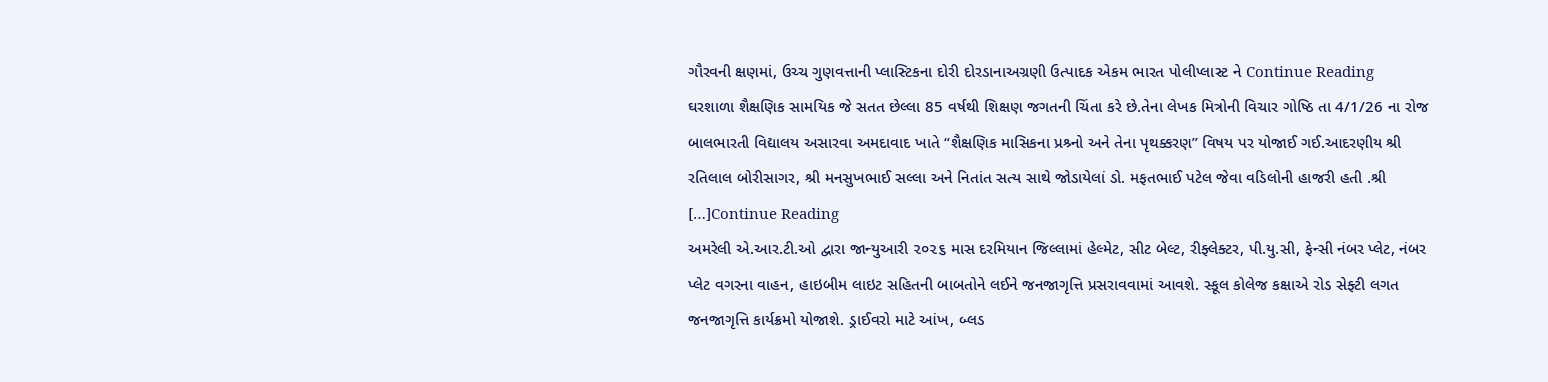ગૌરવની ક્ષણમાં, ઉચ્ચ ગુણવત્તાની પ્લાસ્ટિકના દોરી દોરડાનાઅગ્રણી ઉત્પાદક એકમ ભારત પોલીપ્લાસ્ટ ને Continue Reading
ઘરશાળા શૈક્ષણિક સામયિક જે સતત છેલ્લા 85 વર્ષથી શિક્ષણ જગતની ચિંતા કરે છે.તેના લેખક મિત્રોની વિચાર ગોષ્ઠિ તા 4/1/26 ના રોજ બાલભારતી વિદ્યાલય અસારવા અમદાવાદ ખાતે “શૈક્ષણિક માસિકના પ્રશ્ર્નો અને તેના પૃથક્કરણ” વિષય પર યોજાઈ ગઈ.આદરણીય શ્રી રતિલાલ બોરીસાગર, શ્રી મનસુખભાઈ સલ્લા અને નિતાંત સત્ય સાથે જોડાયેલાં ડો. મફતભાઈ પટેલ જેવા વડિલોની હાજરી હતી .શ્રી […]Continue Reading
અમરેલી એ.આર.ટી.ઓ દ્વારા જાન્યુઆરી ૨૦૨૬ માસ દરમિયાન જિલ્લામાં હેલ્મેટ, સીટ બેલ્ટ, રીફ્લેક્ટર, પી.યુ.સી, ફેન્સી નંબર પ્લેટ, નંબર પ્લેટ વગરના વાહન, હાઇબીમ લાઇટ સહિતની બાબતોને લઈને જનજાગૃત્તિ પ્રસરાવવામાં આવશે. સ્કૂલ કોલેજ કક્ષાએ રોડ સેફ્ટી લગત જનજાગૃત્તિ કાર્યક્રમો યોજાશે. ડ્રાઈવરો માટે આંખ, બ્લડ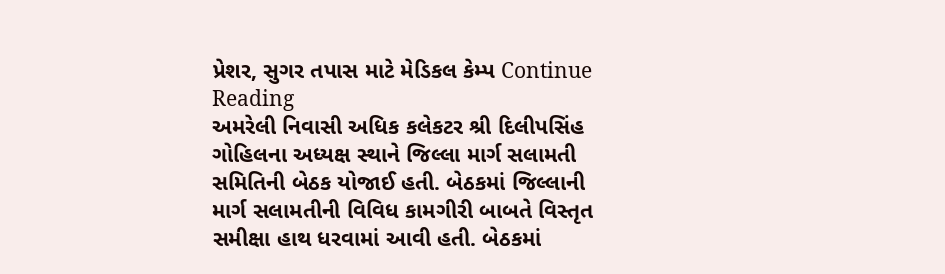પ્રેશર, સુગર તપાસ માટે મેડિકલ કેમ્પ Continue Reading
અમરેલી નિવાસી અધિક કલેકટર શ્રી દિલીપસિંહ ગોહિલના અધ્યક્ષ સ્થાને જિલ્લા માર્ગ સલામતી સમિતિની બેઠક યોજાઈ હતી. બેઠકમાં જિલ્લાની માર્ગ સલામતીની વિવિધ કામગીરી બાબતે વિસ્તૃત સમીક્ષા હાથ ધરવામાં આવી હતી. બેઠકમાં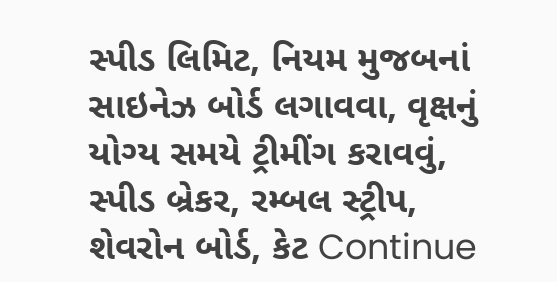સ્પીડ લિમિટ, નિયમ મુજબનાં સાઇનેઝ બોર્ડ લગાવવા, વૃક્ષનું યોગ્ય સમયે ટ્રીમીંગ કરાવવું, સ્પીડ બ્રેકર, રમ્બલ સ્ટ્રીપ, શેવરોન બોર્ડ, કેટ Continue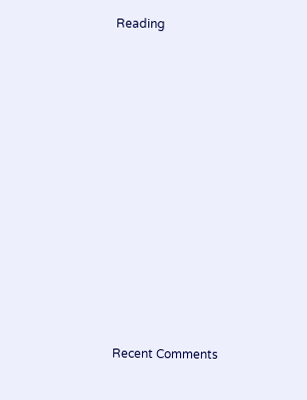Reading


















Recent Comments